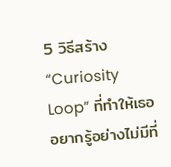5 วิธีสร้าง “Curiosity Loop” ที่ทำให้เธออยากรู้อย่างไม่มีที่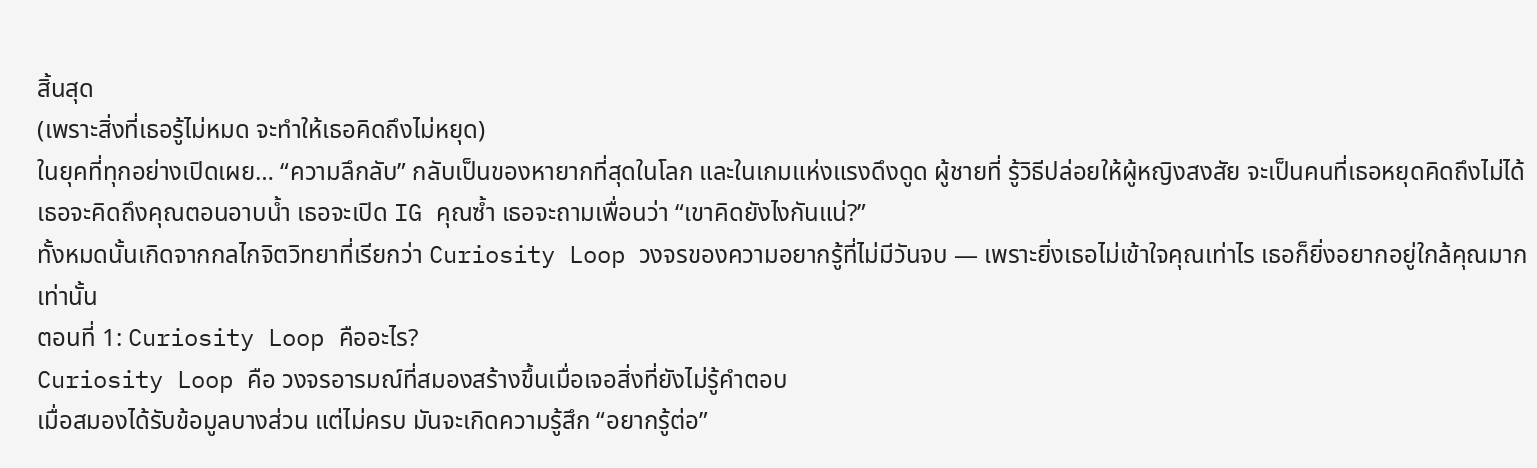สิ้นสุด
(เพราะสิ่งที่เธอรู้ไม่หมด จะทำให้เธอคิดถึงไม่หยุด)
ในยุคที่ทุกอย่างเปิดเผย… “ความลึกลับ” กลับเป็นของหายากที่สุดในโลก และในเกมแห่งแรงดึงดูด ผู้ชายที่ รู้วิธีปล่อยให้ผู้หญิงสงสัย จะเป็นคนที่เธอหยุดคิดถึงไม่ได้
เธอจะคิดถึงคุณตอนอาบน้ำ เธอจะเปิด IG คุณซ้ำ เธอจะถามเพื่อนว่า “เขาคิดยังไงกันแน่?”
ทั้งหมดนั้นเกิดจากกลไกจิตวิทยาที่เรียกว่า Curiosity Loop วงจรของความอยากรู้ที่ไม่มีวันจบ — เพราะยิ่งเธอไม่เข้าใจคุณเท่าไร เธอก็ยิ่งอยากอยู่ใกล้คุณมากเท่านั้น
ตอนที่ 1: Curiosity Loop คืออะไร?
Curiosity Loop คือ วงจรอารมณ์ที่สมองสร้างขึ้นเมื่อเจอสิ่งที่ยังไม่รู้คำตอบ
เมื่อสมองได้รับข้อมูลบางส่วน แต่ไม่ครบ มันจะเกิดความรู้สึก “อยากรู้ต่อ”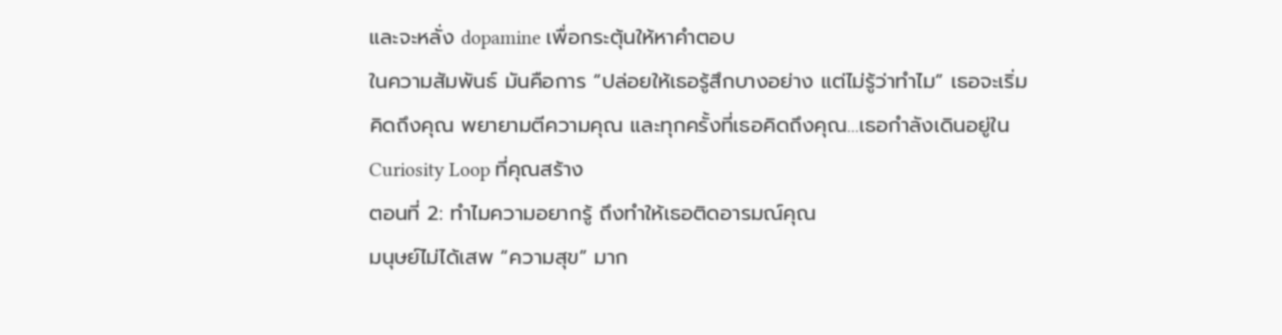และจะหลั่ง dopamine เพื่อกระตุ้นให้หาคำตอบ
ในความสัมพันธ์ มันคือการ “ปล่อยให้เธอรู้สึกบางอย่าง แต่ไม่รู้ว่าทำไม” เธอจะเริ่มคิดถึงคุณ พยายามตีความคุณ และทุกครั้งที่เธอคิดถึงคุณ…เธอกำลังเดินอยู่ใน Curiosity Loop ที่คุณสร้าง
ตอนที่ 2: ทำไมความอยากรู้ ถึงทำให้เธอติดอารมณ์คุณ
มนุษย์ไม่ได้เสพ “ความสุข” มาก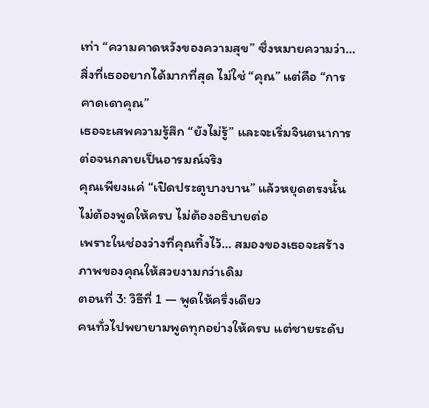เท่า “ความคาดหวังของความสุข” ซึ่งหมายความว่า… สิ่งที่เธออยากได้มากที่สุด ไม่ใช่ “คุณ” แต่คือ “การคาดเดาคุณ”
เธอจะเสพความรู้สึก “ยังไม่รู้” และจะเริ่มจินตนาการต่อจนกลายเป็นอารมณ์จริง
คุณเพียงแค่ “เปิดประตูบางบาน” แล้วหยุดตรงนั้น ไม่ต้องพูดให้ครบ ไม่ต้องอธิบายต่อ
เพราะในช่องว่างที่คุณทิ้งไว้… สมองของเธอจะสร้างภาพของคุณให้สวยงามกว่าเดิม
ตอนที่ 3: วิธีที่ 1 — พูดให้ครึ่งเดียว
คนทั่วไปพยายามพูดทุกอย่างให้ครบ แต่ชายระดับ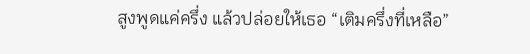สูงพูดแค่ครึ่ง แล้วปล่อยให้เธอ “เติมครึ่งที่เหลือ”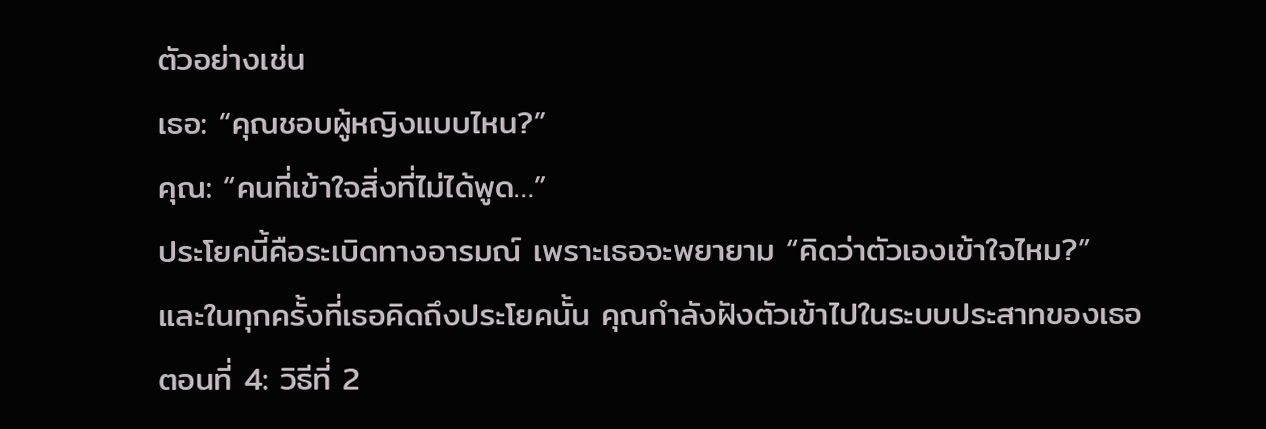ตัวอย่างเช่น
เธอ: “คุณชอบผู้หญิงแบบไหน?”
คุณ: “คนที่เข้าใจสิ่งที่ไม่ได้พูด…”
ประโยคนี้คือระเบิดทางอารมณ์ เพราะเธอจะพยายาม “คิดว่าตัวเองเข้าใจไหม?”
และในทุกครั้งที่เธอคิดถึงประโยคนั้น คุณกำลังฝังตัวเข้าไปในระบบประสาทของเธอ
ตอนที่ 4: วิธีที่ 2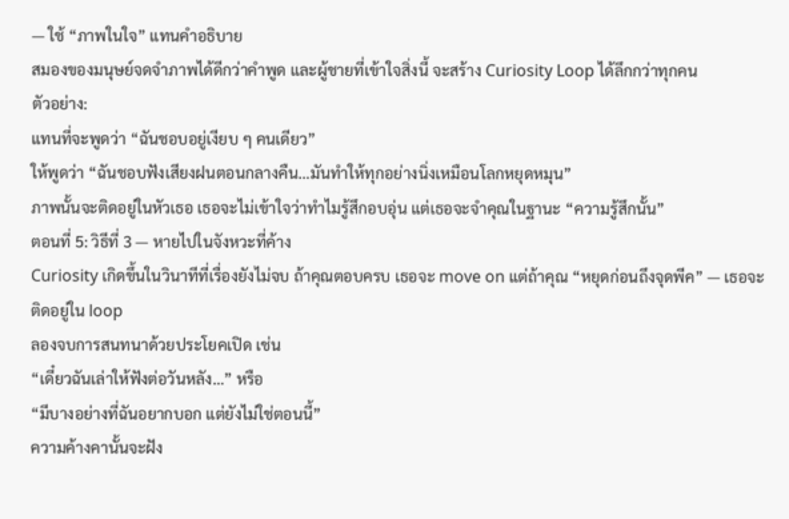— ใช้ “ภาพในใจ” แทนคำอธิบาย
สมองของมนุษย์จดจำภาพได้ดีกว่าคำพูด และผู้ชายที่เข้าใจสิ่งนี้ จะสร้าง Curiosity Loop ได้ลึกกว่าทุกคน
ตัวอย่าง:
แทนที่จะพูดว่า “ฉันชอบอยู่เงียบ ๆ คนเดียว”
ให้พูดว่า “ฉันชอบฟังเสียงฝนตอนกลางคืน…มันทำให้ทุกอย่างนิ่งเหมือนโลกหยุดหมุน”
ภาพนั้นจะติดอยู่ในหัวเธอ เธอจะไม่เข้าใจว่าทำไมรู้สึกอบอุ่น แต่เธอจะจำคุณในฐานะ “ความรู้สึกนั้น”
ตอนที่ 5: วิธีที่ 3 — หายไปในจังหวะที่ค้าง
Curiosity เกิดขึ้นในวินาทีที่เรื่องยังไม่จบ ถ้าคุณตอบครบ เธอจะ move on แต่ถ้าคุณ “หยุดก่อนถึงจุดพีค” — เธอจะติดอยู่ใน loop
ลองจบการสนทนาด้วยประโยคเปิด เช่น
“เดี๋ยวฉันเล่าให้ฟังต่อวันหลัง…” หรือ
“มีบางอย่างที่ฉันอยากบอก แต่ยังไม่ใช่ตอนนี้”
ความค้างคานั้นจะฝัง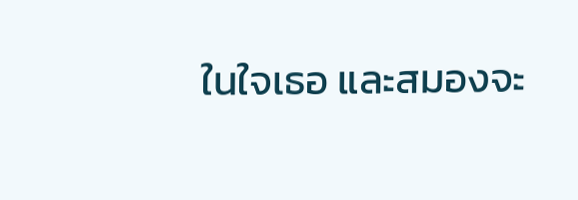ในใจเธอ และสมองจะ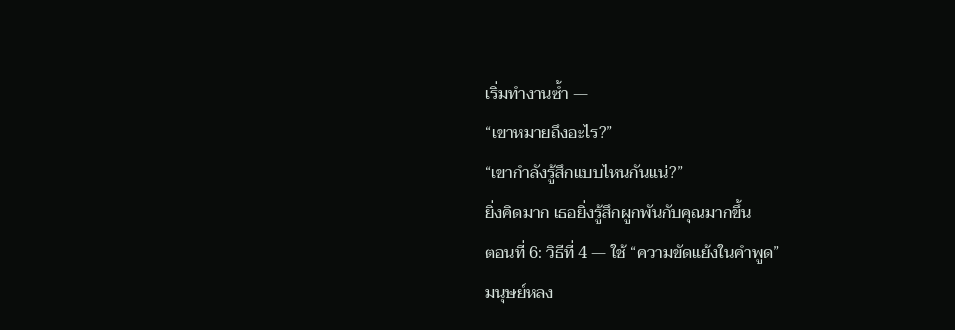เริ่มทำงานซ้ำ —
“เขาหมายถึงอะไร?”
“เขากำลังรู้สึกแบบไหนกันแน่?”
ยิ่งคิดมาก เธอยิ่งรู้สึกผูกพันกับคุณมากขึ้น
ตอนที่ 6: วิธีที่ 4 — ใช้ “ความขัดแย้งในคำพูด”
มนุษย์หลง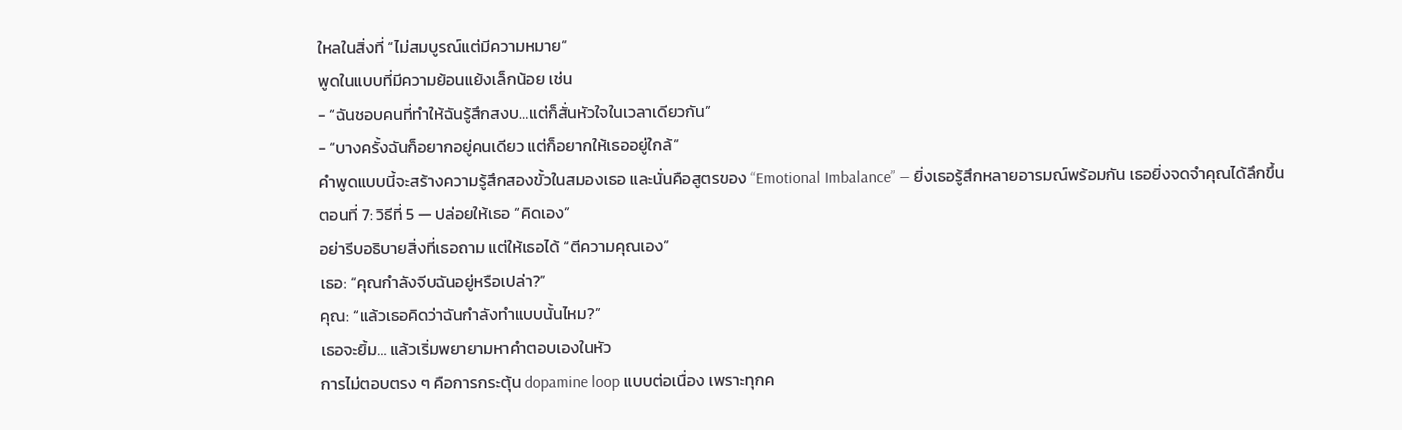ใหลในสิ่งที่ “ไม่สมบูรณ์แต่มีความหมาย”
พูดในแบบที่มีความย้อนแย้งเล็กน้อย เช่น
- “ฉันชอบคนที่ทำให้ฉันรู้สึกสงบ…แต่ก็สั่นหัวใจในเวลาเดียวกัน”
- “บางครั้งฉันก็อยากอยู่คนเดียว แต่ก็อยากให้เธออยู่ใกล้”
คำพูดแบบนี้จะสร้างความรู้สึกสองขั้วในสมองเธอ และนั่นคือสูตรของ “Emotional Imbalance” — ยิ่งเธอรู้สึกหลายอารมณ์พร้อมกัน เธอยิ่งจดจำคุณได้ลึกขึ้น
ตอนที่ 7: วิธีที่ 5 — ปล่อยให้เธอ “คิดเอง”
อย่ารีบอธิบายสิ่งที่เธอถาม แต่ให้เธอได้ “ตีความคุณเอง”
เธอ: “คุณกำลังจีบฉันอยู่หรือเปล่า?”
คุณ: “แล้วเธอคิดว่าฉันกำลังทำแบบนั้นไหม?”
เธอจะยิ้ม… แล้วเริ่มพยายามหาคำตอบเองในหัว
การไม่ตอบตรง ๆ คือการกระตุ้น dopamine loop แบบต่อเนื่อง เพราะทุกค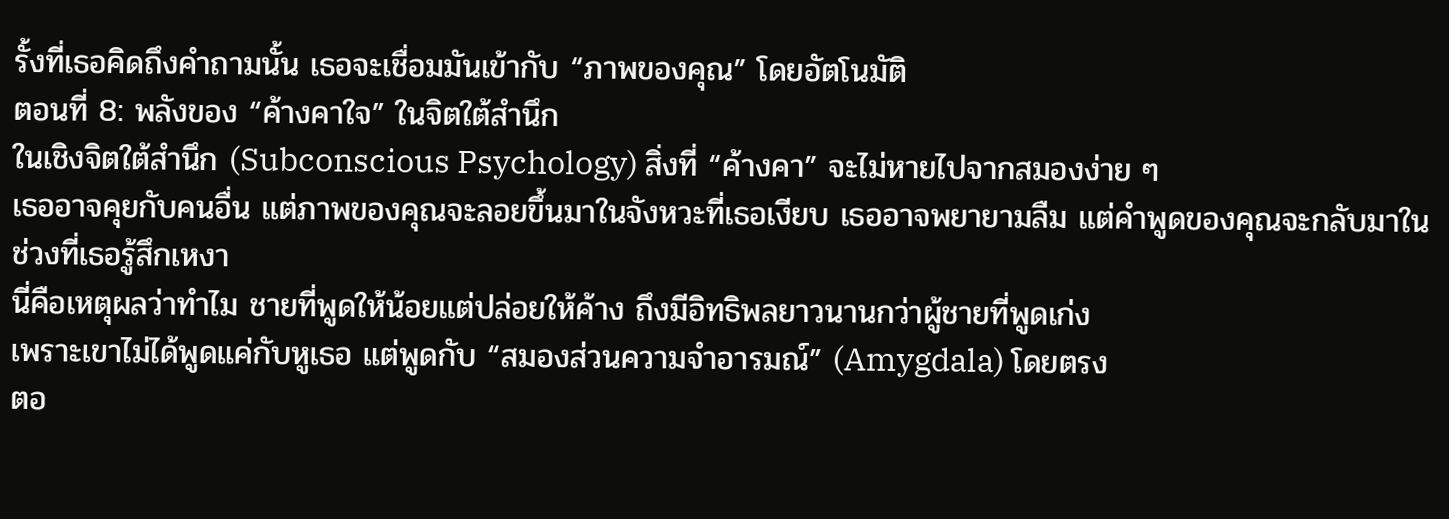รั้งที่เธอคิดถึงคำถามนั้น เธอจะเชื่อมมันเข้ากับ “ภาพของคุณ” โดยอัตโนมัติ
ตอนที่ 8: พลังของ “ค้างคาใจ” ในจิตใต้สำนึก
ในเชิงจิตใต้สำนึก (Subconscious Psychology) สิ่งที่ “ค้างคา” จะไม่หายไปจากสมองง่าย ๆ
เธออาจคุยกับคนอื่น แต่ภาพของคุณจะลอยขึ้นมาในจังหวะที่เธอเงียบ เธออาจพยายามลืม แต่คำพูดของคุณจะกลับมาในช่วงที่เธอรู้สึกเหงา
นี่คือเหตุผลว่าทำไม ชายที่พูดให้น้อยแต่ปล่อยให้ค้าง ถึงมีอิทธิพลยาวนานกว่าผู้ชายที่พูดเก่ง
เพราะเขาไม่ได้พูดแค่กับหูเธอ แต่พูดกับ “สมองส่วนความจำอารมณ์” (Amygdala) โดยตรง
ตอ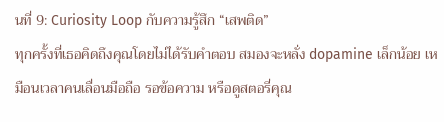นที่ 9: Curiosity Loop กับความรู้สึก “เสพติด”
ทุกครั้งที่เธอคิดถึงคุณโดยไม่ได้รับคำตอบ สมองจะหลั่ง dopamine เล็กน้อย เหมือนเวลาคนเลื่อนมือถือ รอข้อความ หรือดูสตอรี่คุณ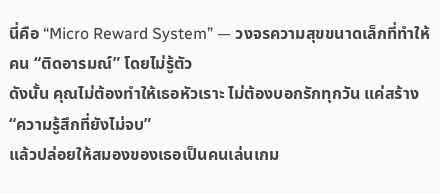นี่คือ “Micro Reward System” — วงจรความสุขขนาดเล็กที่ทำให้คน “ติดอารมณ์” โดยไม่รู้ตัว
ดังนั้น คุณไม่ต้องทำให้เธอหัวเราะ ไม่ต้องบอกรักทุกวัน แค่สร้าง “ความรู้สึกที่ยังไม่จบ”
แล้วปล่อยให้สมองของเธอเป็นคนเล่นเกม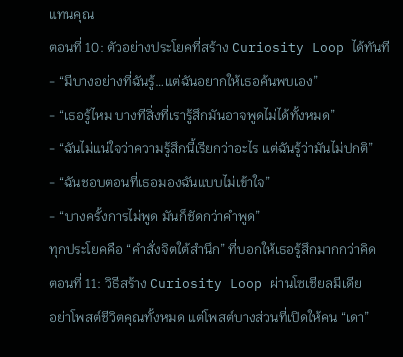แทนคุณ
ตอนที่ 10: ตัวอย่างประโยคที่สร้าง Curiosity Loop ได้ทันที
- “มีบางอย่างที่ฉันรู้…แต่ฉันอยากให้เธอค้นพบเอง”
- “เธอรู้ไหม บางทีสิ่งที่เรารู้สึกมันอาจพูดไม่ได้ทั้งหมด”
- “ฉันไม่แน่ใจว่าความรู้สึกนี้เรียกว่าอะไร แต่ฉันรู้ว่ามันไม่ปกติ”
- “ฉันชอบตอนที่เธอมองฉันแบบไม่เข้าใจ”
- “บางครั้งการไม่พูด มันก็ชัดกว่าคำพูด”
ทุกประโยคคือ “คำสั่งจิตใต้สำนึก” ที่บอกให้เธอรู้สึกมากกว่าคิด
ตอนที่ 11: วิธีสร้าง Curiosity Loop ผ่านโซเชียลมีเดีย
อย่าโพสต์ชีวิตคุณทั้งหมด แต่โพสต์บางส่วนที่เปิดให้คน “เดา”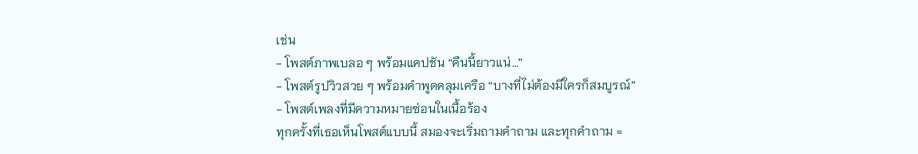เช่น
- โพสต์ภาพเบลอ ๆ พร้อมแคปชัน “คืนนี้ยาวแน่…”
- โพสต์รูปวิวสวย ๆ พร้อมคำพูดคลุมเครือ “บางที่ไม่ต้องมีใครก็สมบูรณ์”
- โพสต์เพลงที่มีความหมายซ่อนในเนื้อร้อง
ทุกครั้งที่เธอเห็นโพสต์แบบนี้ สมองจะเริ่มถามคำถาม และทุกคำถาม =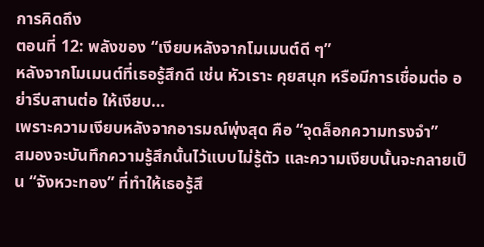การคิดถึง
ตอนที่ 12: พลังของ “เงียบหลังจากโมเมนต์ดี ๆ”
หลังจากโมเมนต์ที่เธอรู้สึกดี เช่น หัวเราะ คุยสนุก หรือมีการเชื่อมต่อ อย่ารีบสานต่อ ให้เงียบ…
เพราะความเงียบหลังจากอารมณ์พุ่งสุด คือ “จุดล็อกความทรงจำ”
สมองจะบันทึกความรู้สึกนั้นไว้แบบไม่รู้ตัว และความเงียบนั้นจะกลายเป็น “จังหวะทอง” ที่ทำให้เธอรู้สึ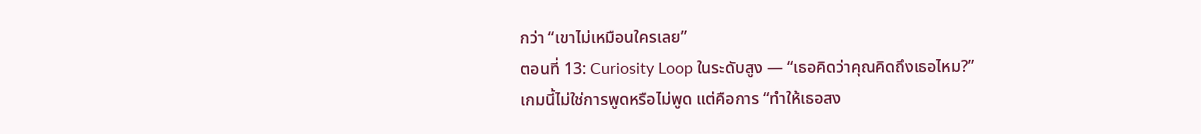กว่า “เขาไม่เหมือนใครเลย”
ตอนที่ 13: Curiosity Loop ในระดับสูง — “เธอคิดว่าคุณคิดถึงเธอไหม?”
เกมนี้ไม่ใช่การพูดหรือไม่พูด แต่คือการ “ทำให้เธอสง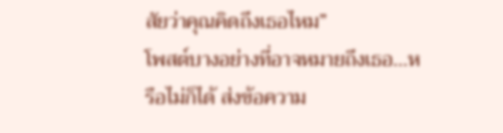สัยว่าคุณคิดถึงเธอไหม”
โพสต์บางอย่างที่อาจหมายถึงเธอ…หรือไม่ก็ได้ ส่งข้อความ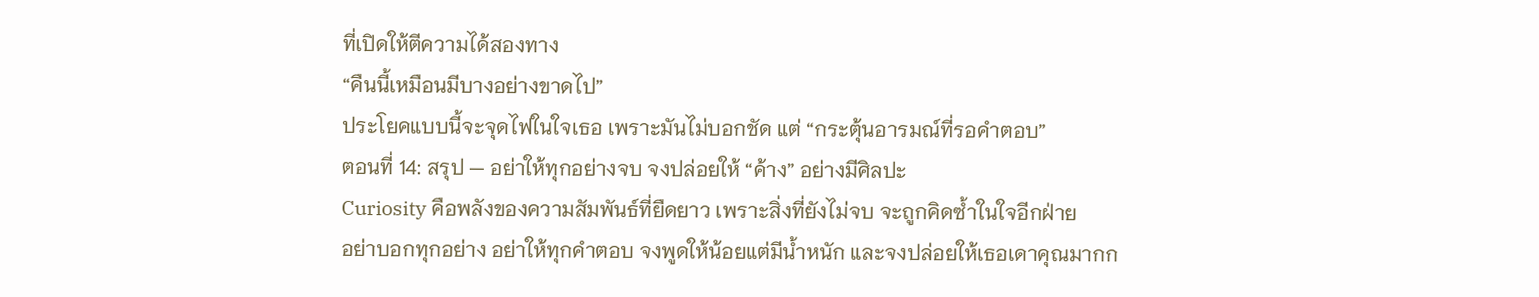ที่เปิดให้ตีความได้สองทาง
“คืนนี้เหมือนมีบางอย่างขาดไป”
ประโยคแบบนี้จะจุดไฟในใจเธอ เพราะมันไม่บอกชัด แต่ “กระตุ้นอารมณ์ที่รอคำตอบ”
ตอนที่ 14: สรุป — อย่าให้ทุกอย่างจบ จงปล่อยให้ “ค้าง” อย่างมีศิลปะ
Curiosity คือพลังของความสัมพันธ์ที่ยืดยาว เพราะสิ่งที่ยังไม่จบ จะถูกคิดซ้ำในใจอีกฝ่าย
อย่าบอกทุกอย่าง อย่าให้ทุกคำตอบ จงพูดให้น้อยแต่มีน้ำหนัก และจงปล่อยให้เธอเดาคุณมากก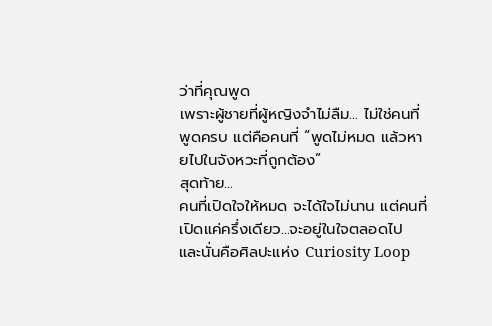ว่าที่คุณพูด
เพราะผู้ชายที่ผู้หญิงจำไม่ลืม… ไม่ใช่คนที่พูดครบ แต่คือคนที่ “พูดไม่หมด แล้วหายไปในจังหวะที่ถูกต้อง”
สุดท้าย…
คนที่เปิดใจให้หมด จะได้ใจไม่นาน แต่คนที่เปิดแค่ครึ่งเดียว…จะอยู่ในใจตลอดไป
และนั่นคือศิลปะแห่ง Curiosity Loop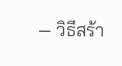— วิธีสร้า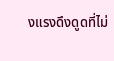งแรงดึงดูดที่ไม่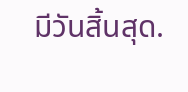มีวันสิ้นสุด.